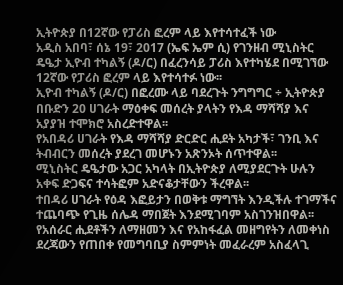ኢትዮጵያ በ12ኛው የፓሪስ ፎረም ላይ እየተሳተፈች ነው
አዲስ አበባ፣ ሰኔ 19፣ 2017 (ኤፍ ኤም ሲ) የገንዘብ ሚኒስትር ዴዔታ ኢዮብ ተካልኝ (ዶ/ር) በፈረንሳይ ፓሪስ እየተካሄደ በሚገኘው 12ኛው የፓሪስ ፎረም ላይ እየተሳተፉ ነው፡፡
ኢዮብ ተካልኝ (ዶ/ር) በፎረሙ ላይ ባደረጉት ንግግግር ÷ ኢትዮጵያ በቡድን 20 ሀገራት ማዕቀፍ መሰረት ያላትን የእዳ ማሻሻያ እና አያያዝ ተሞክሮ አስረድተዋል፡፡
የአበዳሪ ሀገራት የእዳ ማሻሻያ ድርድር ሒደት አካታች፣ ገንቢ እና ትብብርን መሰረት ያደረገ መሆኑን አጽንኦት ሰጥተዋል፡፡
ሚኒስትር ዴዔታው አጋር አካላት በኢትዮጵያ ለሚያደርጉት ሁሉን አቀፍ ድጋፍና ተሳትፎም አድናቆታቸውን ችረዋል፡፡
ተበዳሪ ሀገራት የዕዳ እፎይታን በወቅቱ ማግኘት እንዲችሉ ተገማችና ተጨባጭ የጊዜ ሰሌዳ ማበጀት እንደሚገባም አስገንዝበዋል፡፡
የአሰራር ሒደቶችን ለማዘመን እና የአከፋፈል መዘግየትን ለመቀነስ ደረጃውን የጠበቀ የመግባቢያ ስምምነት መፈራረም አስፈላጊ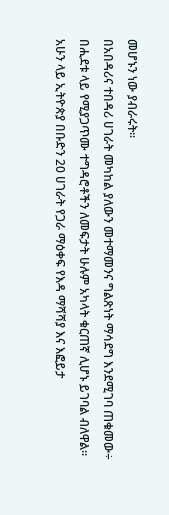መሆኑን ነው ያብራሩት፡፡
በአበዳሪና ተበዳሪ ሀገራት መካከል ያለውን መተማመንና ግልጽነት ማሳደግ እንደሚገባ ጠቁመው÷ በሒደቱ ላይ የሚያጋጥሙ ተግዳሮቶችን ለመፍታት ሁሉም አካላት ቁርጠኛ ሊሆኑ ይገባል ብለዋል፡፡
አሁን ላይ ኢትዮጵያ በቡድን 20 ሀገራት የጋራ ማዕቀፍ የእዳ ማሻሻያ እና እፎይታ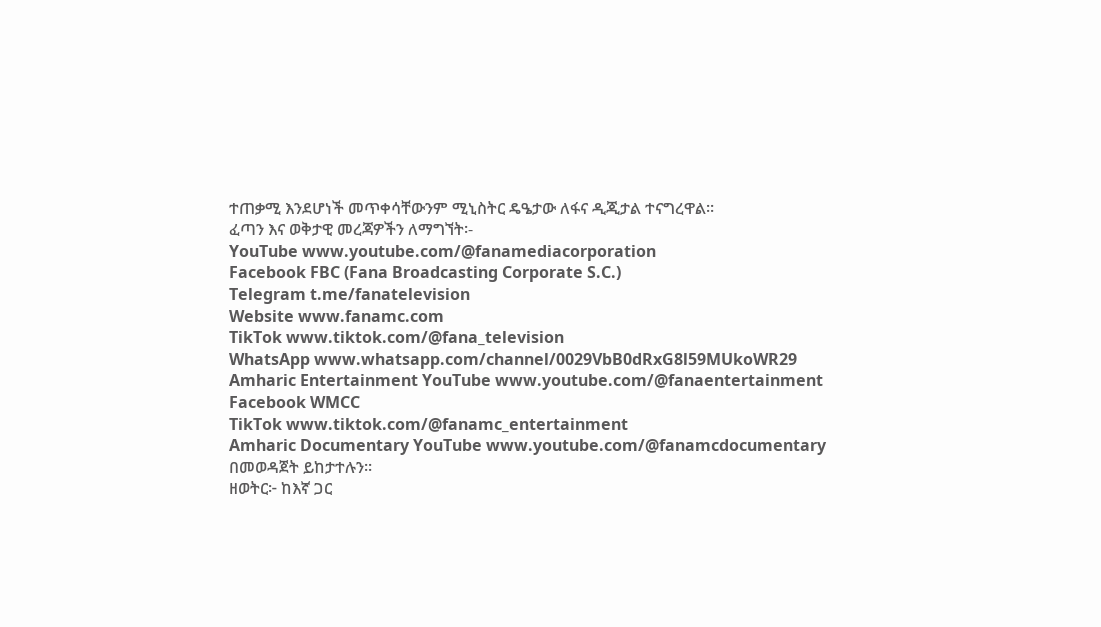ተጠቃሚ እንደሆነች መጥቀሳቸውንም ሚኒስትር ዴዔታው ለፋና ዲጂታል ተናግረዋል፡፡
ፈጣን እና ወቅታዊ መረጃዎችን ለማግኘት፡-
YouTube www.youtube.com/@fanamediacorporation
Facebook FBC (Fana Broadcasting Corporate S.C.)
Telegram t.me/fanatelevision
Website www.fanamc.com
TikTok www.tiktok.com/@fana_television
WhatsApp www.whatsapp.com/channel/0029VbB0dRxG8l59MUkoWR29
Amharic Entertainment YouTube www.youtube.com/@fanaentertainment
Facebook WMCC
TikTok www.tiktok.com/@fanamc_entertainment
Amharic Documentary YouTube www.youtube.com/@fanamcdocumentary በመወዳጀት ይከታተሉን፡፡
ዘወትር፦ ከእኛ ጋር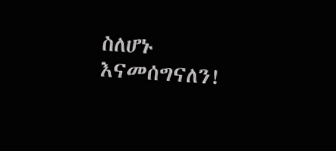ስለሆኑ እናመሰግናለን!